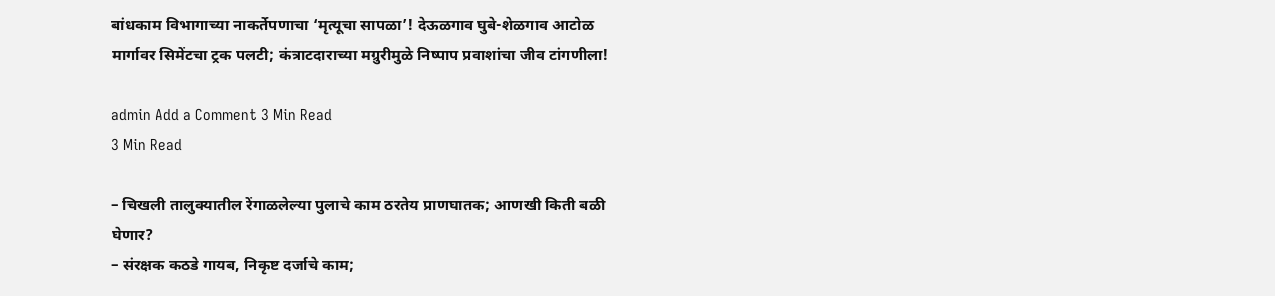बांधकाम विभागाच्या नाकर्तेपणाचा ‘मृत्यूचा सापळा’! देऊळगाव घुबे-शेळगाव आटोळ मार्गावर सिमेंटचा ट्रक पलटी; कंत्राटदाराच्या मग्रुरीमुळे निष्पाप प्रवाशांचा जीव टांगणीला!

admin Add a Comment 3 Min Read
3 Min Read

– चिखली तालुक्यातील रेंगाळलेल्या पुलाचे काम ठरतेय प्राणघातक; आणखी किती बळी घेणार?
– संरक्षक कठडे गायब, निकृष्ट दर्जाचे काम;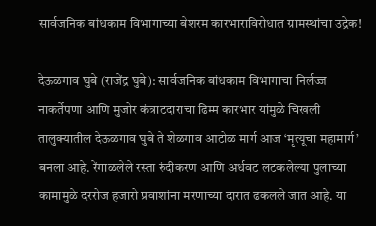सार्वजनिक बांधकाम विभागाच्या बेशरम कारभाराविरोधात ग्रामस्थांचा उद्रेक!

देऊळगाव घुबे (राजेंद्र घुबे): सार्वजनिक बांधकाम विभागाचा निर्लज्ज नाकर्तेपणा आणि मुजोर कंत्राटदाराचा ढिम्म कारभार यांमुळे चिखली तालुक्यातील देऊळगाव घुबे ते शेळगाव आटोळ मार्ग आज ‘मृत्यूचा महामार्ग’ बनला आहे. रेंगाळलेले रस्ता रुंदीकरण आणि अर्धवट लटकलेल्या पुलाच्या कामामुळे दररोज हजारो प्रवाशांना मरणाच्या दारात ढकलले जात आहे. या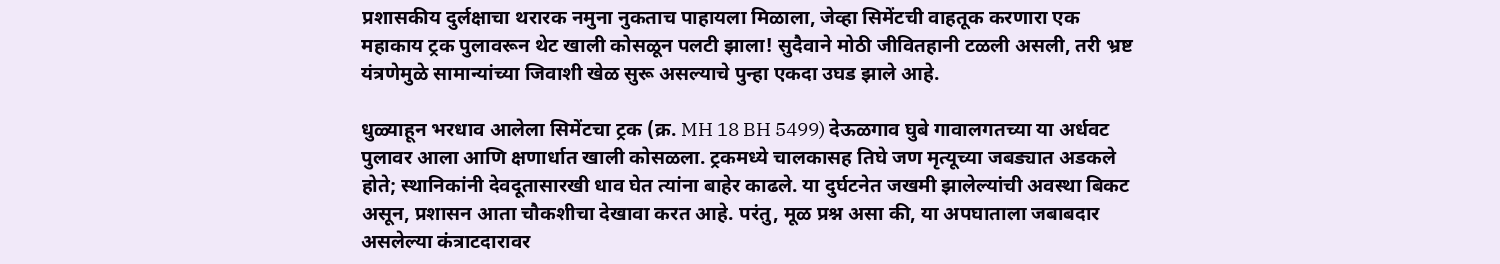प्रशासकीय दुर्लक्षाचा थरारक नमुना नुकताच पाहायला मिळाला, जेव्हा सिमेंटची वाहतूक करणारा एक महाकाय ट्रक पुलावरून थेट खाली कोसळून पलटी झाला! सुदैवाने मोठी जीवितहानी टळली असली, तरी भ्रष्ट यंत्रणेमुळे सामान्यांच्या जिवाशी खेळ सुरू असल्याचे पुन्हा एकदा उघड झाले आहे.

धुळ्याहून भरधाव आलेला सिमेंटचा ट्रक (क्र. MH 18 BH 5499) देऊळगाव घुबे गावालगतच्या या अर्धवट पुलावर आला आणि क्षणार्धात खाली कोसळला. ट्रकमध्ये चालकासह तिघे जण मृत्यूच्या जबड्यात अडकले होते; स्थानिकांनी देवदूतासारखी धाव घेत त्यांना बाहेर काढले. या दुर्घटनेत जखमी झालेल्यांची अवस्था बिकट असून, प्रशासन आता चौकशीचा देखावा करत आहे. परंतु, मूळ प्रश्न असा की, या अपघाताला जबाबदार असलेल्या कंत्राटदारावर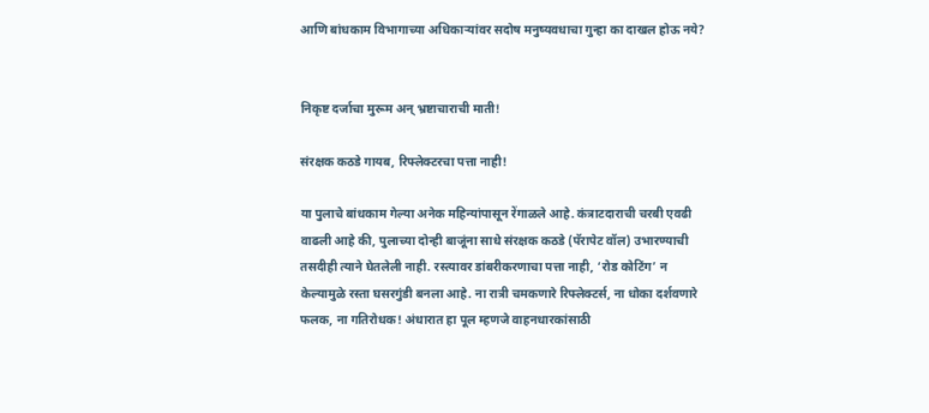आणि बांधकाम विभागाच्या अधिकाऱ्यांवर सदोष मनुष्यवधाचा गुन्हा का दाखल होऊ नये?


निकृष्ट दर्जाचा मुरूम अन् भ्रष्टाचाराची माती!

संरक्षक कठडे गायब, रिफ्लेक्टरचा पत्ता नाही!

या पुलाचे बांधकाम गेल्या अनेक महिन्यांपासून रेंगाळले आहे. कंत्राटदाराची चरबी एवढी वाढली आहे की, पुलाच्या दोन्ही बाजूंना साधे संरक्षक कठडे (पॅरापेट वॉल) उभारण्याची तसदीही त्याने घेतलेली नाही. रस्त्यावर डांबरीकरणाचा पत्ता नाही, ‘रोड कोटिंग’ न केल्यामुळे रस्ता घसरगुंडी बनला आहे. ना रात्री चमकणारे रिफ्लेक्टर्स, ना धोका दर्शवणारे फलक, ना गतिरोधक! अंधारात हा पूल म्हणजे वाहनधारकांसाठी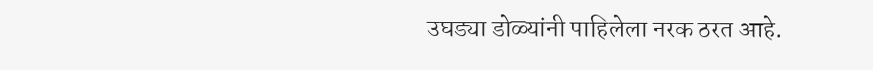उघड्या डोळ्यांनी पाहिलेला नरक ठरत आहे.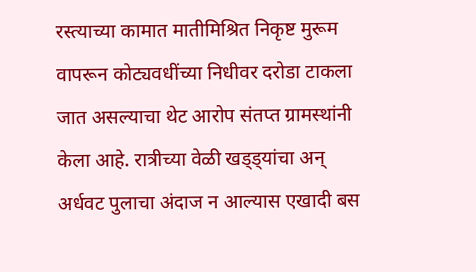रस्त्याच्या कामात मातीमिश्रित निकृष्ट मुरूम वापरून कोट्यवधींच्या निधीवर दरोडा टाकला जात असल्याचा थेट आरोप संतप्त ग्रामस्थांनी केला आहे. रात्रीच्या वेळी खड्ड्यांचा अन् अर्धवट पुलाचा अंदाज न आल्यास एखादी बस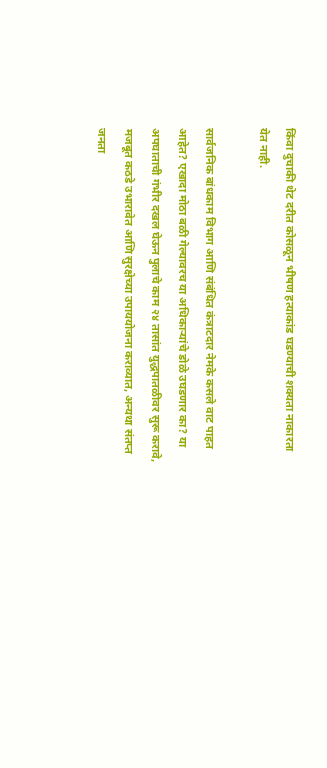किंवा दुचाकी थेट दरीत कोसळून भीषण हत्याकांड घडण्याची शक्यता नाकारता येत नाही.

सार्वजनिक बांधकाम विभाग आणि संबंधित कंत्राटदार नेमके कसले वाट पाहत आहेत? एखादा मोठा बळी गेल्यावरच या अधिकाऱ्यांचे डोळे उघडणार का? या अपघाताची गंभीर दखल घेऊन पुलाचे काम २४ तासांत युद्धपातळीवर सुरू करावे, मजबूत कठडे उभारावेत आणि सुरक्षेच्या उपाययोजना कराव्यात, अन्यथा संतप्त जनता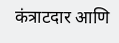कंत्राटदार आणि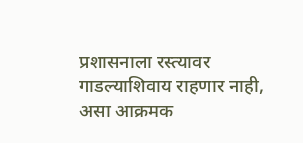प्रशासनाला रस्त्यावर गाडल्याशिवाय राहणार नाही, असा आक्रमक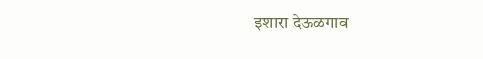इशारा देऊळगाव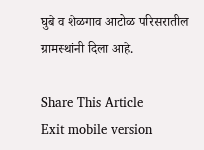घुबे व शेळगाव आटोळ परिसरातील ग्रामस्थांनी दिला आहे.

Share This Article
Exit mobile version